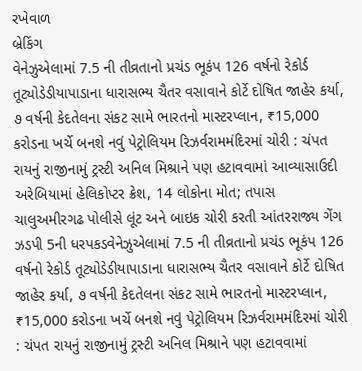રખેવાળ
બ્રેકિંગ
વેનેઝુએલામાં 7.5 ની તીવ્રતાનો પ્રચંડ ભૂકંપ 126 વર્ષનો રેકોર્ડ તૂટ્યોડેડીયાપાડાના ધારાસભ્ય ચૈતર વસાવાને કોર્ટે દોષિત જાહેર કર્યા, ૭ વર્ષની કેદતેલના સંકટ સામે ભારતનો માસ્ટરપ્લાન, ₹15,000 કરોડના ખર્ચે બનશે નવું પેટ્રોલિયમ રિઝર્વરામમંદિરમાં ચોરી : ચંપત રાયનું રાજીનામું ટ્રસ્ટી અનિલ મિશ્રાને પણ હટાવવામાં આવ્યાસાઉદી અરેબિયામાં હેલિકોપ્ટર ક્રેશ, 14 લોકોના મોત; તપાસ ચાલુઅમીરગઢ પોલીસે લૂંટ અને બાઇક ચોરી કરતી આંતરરાજ્ય ગેંગ ઝડપી 5ની ધરપકડવેનેઝુએલામાં 7.5 ની તીવ્રતાનો પ્રચંડ ભૂકંપ 126 વર્ષનો રેકોર્ડ તૂટ્યોડેડીયાપાડાના ધારાસભ્ય ચૈતર વસાવાને કોર્ટે દોષિત જાહેર કર્યા, ૭ વર્ષની કેદતેલના સંકટ સામે ભારતનો માસ્ટરપ્લાન, ₹15,000 કરોડના ખર્ચે બનશે નવું પેટ્રોલિયમ રિઝર્વરામમંદિરમાં ચોરી : ચંપત રાયનું રાજીનામું ટ્રસ્ટી અનિલ મિશ્રાને પણ હટાવવામાં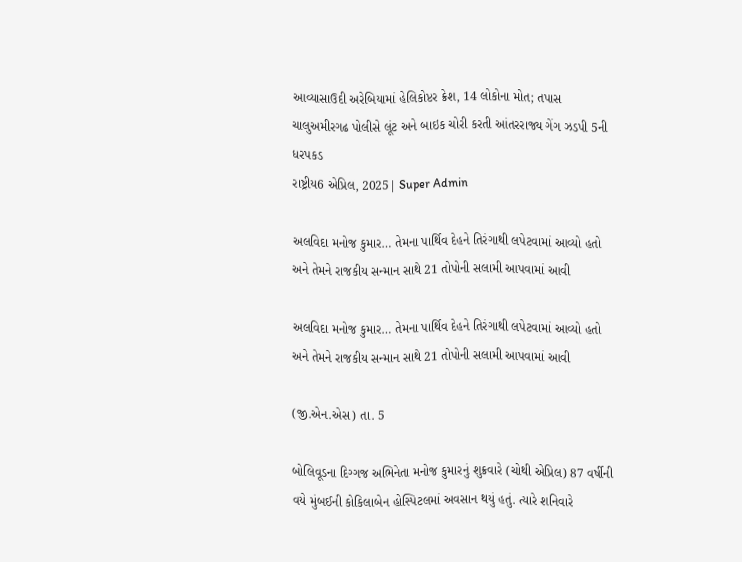આવ્યાસાઉદી અરેબિયામાં હેલિકોપ્ટર ક્રેશ, 14 લોકોના મોત; તપાસ ચાલુઅમીરગઢ પોલીસે લૂંટ અને બાઇક ચોરી કરતી આંતરરાજ્ય ગેંગ ઝડપી 5ની ધરપકડ
રાષ્ટ્રીય6 એપ્રિલ, 2025| Super Admin

અલવિદા મનોજ કુમાર… તેમના પાર્થિવ દેહને તિરંગાથી લપેટવામાં આવ્યો હતો અને તેમને રાજકીય સન્માન સાથે 21 તોપોની સલામી આપવામાં આવી

અલવિદા મનોજ કુમાર… તેમના પાર્થિવ દેહને તિરંગાથી લપેટવામાં આવ્યો હતો અને તેમને રાજકીય સન્માન સાથે 21 તોપોની સલામી આપવામાં આવી

(જી.એન.એસ) તા. 5

બોલિવૂડના દિગ્ગજ અભિનેતા મનોજ કુમારનું શુક્રવારે (ચોથી એપ્રિલ) 87 વર્ષીની વયે મુંબઈની કોકિલાબેન હોસ્પિટલમાં અવસાન થયું હતું. ત્યારે શનિવારે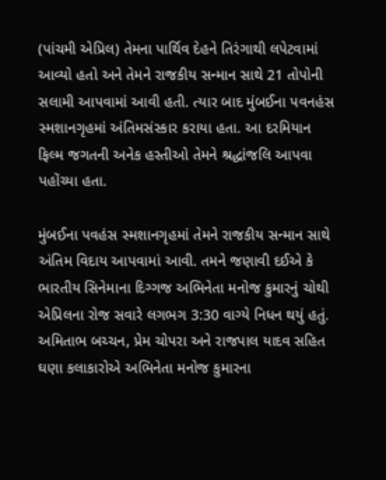(પાંચમી એપ્રિલ) તેમના પાર્થિવ દેહને તિરંગાથી લપેટવામાં આવ્યો હતો અને તેમને રાજકીય સન્માન સાથે 21 તોપોની સલામી આપવામાં આવી હતી. ત્યાર બાદ મુંબઈના પવનહંસ સ્મશાનગૃહમાં અંતિમસંસ્કાર કરાયા હતા. આ દરમિયાન ફિલ્મ જગતની અનેક હસ્તીઓ તેમને શ્રદ્ધાંજલિ આપવા પહોંચ્યા હતા.

મુંબઈના પવહંસ સ્મશાનગૃહમાં તેમને રાજકીય સન્માન સાથે અંતિમ વિદાય આપવામાં આવી. તમને જણાવી દઈએ કે ભારતીય સિનેમાના દિગ્ગજ અભિનેતા મનોજ કુમારનું ચોથી એપ્રિલના રોજ સવારે લગભગ 3:30 વાગ્યે નિધન થયું હતું. અમિતાભ બચ્ચન, પ્રેમ ચોપરા અને રાજપાલ યાદવ સહિત ઘણા કલાકારોએ અભિનેતા મનોજ કુમારના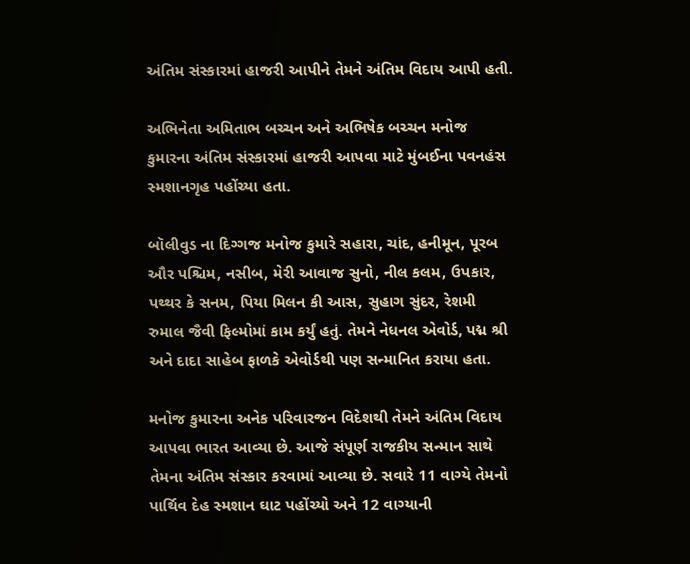અંતિમ સંસ્કારમાં હાજરી આપીને તેમને અંતિમ વિદાય આપી હતી.

અભિનેતા અમિતાભ બચ્ચન અને અભિષેક બચ્ચન મનોજ કુમારના અંતિમ સંસ્કારમાં હાજરી આપવા માટે મુંબઈના પવનહંસ સ્મશાનગૃહ પહોંચ્યા હતા.

બૉલીવુડ ના દિગ્ગજ મનોજ કુમારે સહારા, ચાંદ, હનીમૂન, પૂરબ ઔર પશ્ચિમ, નસીબ, મેરી આવાજ સુનો, નીલ કલમ, ઉપકાર, પથ્થર કે સનમ, પિયા મિલન કી આસ, સુહાગ સુંદર, રેશમી રુમાલ જૈવી ફિલ્મોમાં કામ કર્યું હતું. તેમને નેધનલ એવોર્ડ, પદ્મ શ્રી અને દાદા સાહેબ ફાળકે એવોર્ડથી પણ સન્માનિત કરાયા હતા.

મનોજ કુમારના અનેક પરિવારજન વિદેશથી તેમને અંતિમ વિદાય આપવા ભારત આવ્યા છે. આજે સંપૂર્ણ રાજકીય સન્માન સાથે તેમના અંતિમ સંસ્કાર કરવામાં આવ્યા છે. સવારે 11 વાગ્યે તેમનો પાર્થિવ દેહ સ્મશાન ઘાટ પહોંચ્યો અને 12 વાગ્યાની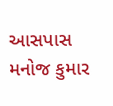આસપાસ મનોજ કુમાર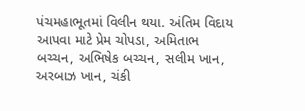પંચમહાભૂતમાં વિલીન થયા. અંતિમ વિદાય આપવા માટે પ્રેમ ચોપડા, અમિતાભ બચ્ચન, અભિષેક બચ્ચન, સલીમ ખાન, અરબાઝ ખાન, ચંકી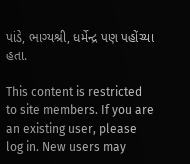પાંડે, ભાગ્યશ્રી, ધર્મેન્દ્ર પણ પહોંચ્યા હતા.

This content is restricted to site members. If you are an existing user, please log in. New users may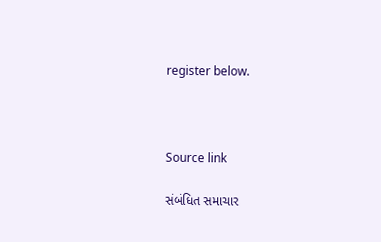register below.



Source link

સંબંધિત સમાચાર